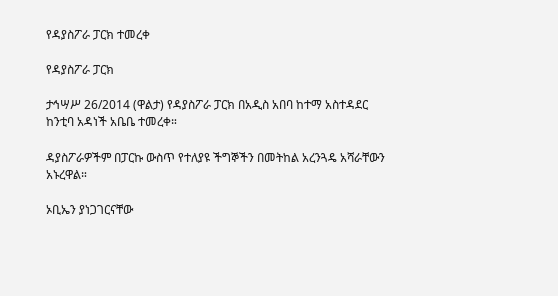የዳያስፖራ ፓርክ ተመረቀ

የዳያስፖራ ፓርክ

ታኅሣሥ 26/2014 (ዋልታ) የዳያስፖራ ፓርክ በአዲስ አበባ ከተማ አስተዳደር ከንቲባ አዳነች አቤቤ ተመረቀ።

ዳያስፖራዎችም በፓርኩ ውስጥ የተለያዩ ችግኞችን በመትከል አረንጓዴ አሻራቸውን አኑረዋል።

ኦቢኤን ያነጋገርናቸው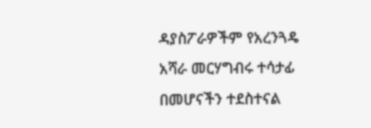ዳያስፖራዎችም የአረንጓዴ አሻራ መርሃግብሩ ተሳታፊ በመሆናችን ተደስተናል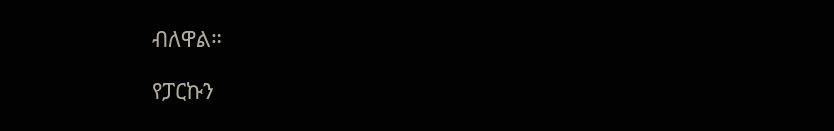ብለዋል።

የፓርኩን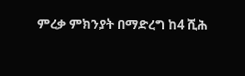ምረቃ ምክንያት በማድረግ ከ4 ሺሕ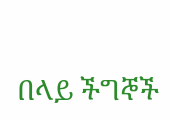በላይ ችግኞች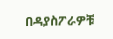በዳያስፖራዎቹ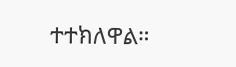ተተክለዋል።